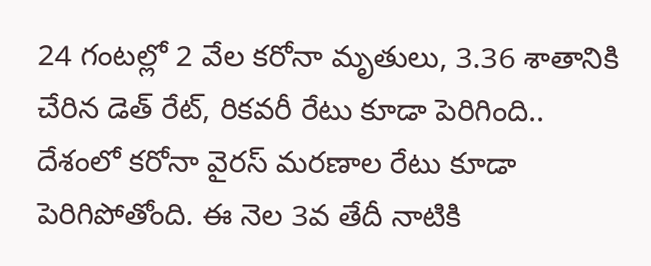24 గంటల్లో 2 వేల కరోనా మృతులు, 3.36 శాతానికి చేరిన డెత్ రేట్, రికవరీ రేటు కూడా పెరిగింది..
దేశంలో కరోనా వైరస్ మరణాల రేటు కూడా పెరిగిపోతోంది. ఈ నెల 3వ తేదీ నాటికి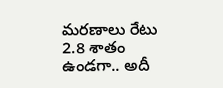మరణాలు రేటు 2.8 శాతం ఉండగా.. అదీ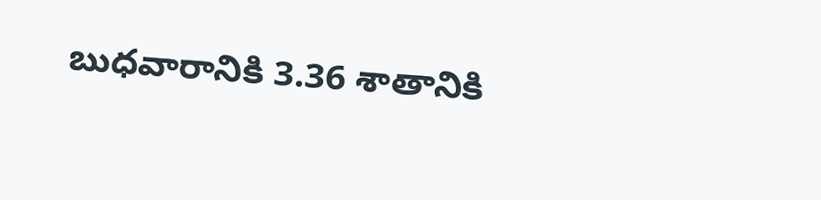బుధవారానికి 3.36 శాతానికి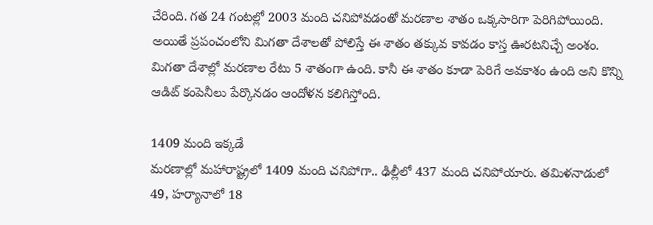చేరింది. గత 24 గంటల్లో 2003 మంది చనిపోవడంతో మరణాల శాతం ఒక్కసారిగా పెరిగిపోయింది. అయితే ప్రపంచంలోని మిగతా దేశాలతో పోలిస్తే ఈ శాతం తక్కువ కావడం కాస్త ఊరటనిచ్చే అంశం. మిగతా దేశాల్లో మరణాల రేటు 5 శాతంగా ఉంది. కానీ ఈ శాతం కూడా పెరిగే అవకాశం ఉంది అని కొన్ని ఆడిట్ కంపెనీలు పేర్కొనడం ఆందోళన కలిగిస్తోంది.

1409 మంది ఇక్కడే
మరణాల్లో మహారాష్ట్రలో 1409 మంది చనిపోగా.. ఢిల్లీలో 437 మంది చనిపోయారు. తమిళనాడులో 49, హర్యానాలో 18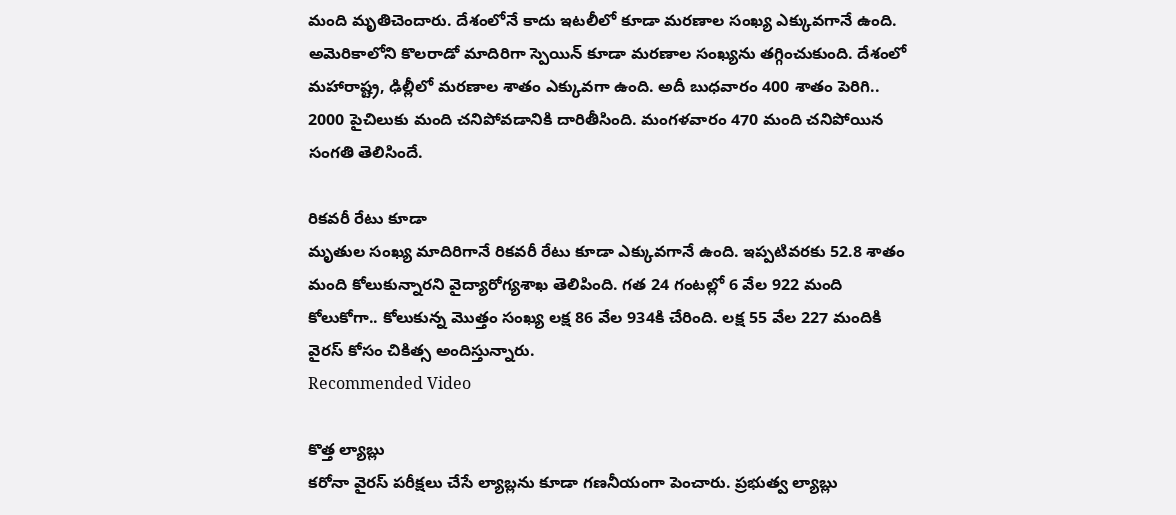మంది మృతిచెందారు. దేశంలోనే కాదు ఇటలీలో కూడా మరణాల సంఖ్య ఎక్కువగానే ఉంది. అమెరికాలోని కొలరాడో మాదిరిగా స్పెయిన్ కూడా మరణాల సంఖ్యను తగ్గించుకుంది. దేశంలో మహారాష్ట్ర, ఢిల్లీలో మరణాల శాతం ఎక్కువగా ఉంది. అదీ బుధవారం 400 శాతం పెరిగి.. 2000 పైచిలుకు మంది చనిపోవడానికి దారితీసింది. మంగళవారం 470 మంది చనిపోయిన సంగతి తెలిసిందే.

రికవరీ రేటు కూడా
మృతుల సంఖ్య మాదిరిగానే రికవరీ రేటు కూడా ఎక్కువగానే ఉంది. ఇప్పటివరకు 52.8 శాతం మంది కోలుకున్నారని వైద్యారోగ్యశాఖ తెలిపింది. గత 24 గంటల్లో 6 వేల 922 మంది కోలుకోగా.. కోలుకున్న మొత్తం సంఖ్య లక్ష 86 వేల 934కి చేరింది. లక్ష 55 వేల 227 మందికి వైరస్ కోసం చికిత్స అందిస్తున్నారు.
Recommended Video

కొత్త ల్యాబ్లు
కరోనా వైరస్ పరీక్షలు చేసే ల్యాబ్లను కూడా గణనీయంగా పెంచారు. ప్రభుత్వ ల్యాబ్లు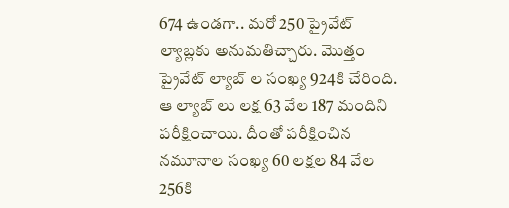674 ఉండగా.. మరో 250 ప్రైవేట్ ల్యాబ్లకు అనుమతిచ్చారు. మొత్తం ప్రైవేట్ ల్యాబ్ ల సంఖ్య 924కి చేరింది. ఆ ల్యాబ్ లు లక్ష 63 వేల 187 మందిని పరీక్షించాయి. దీంతో పరీక్షించిన నమూనాల సంఖ్య 60 లక్షల 84 వేల 256కి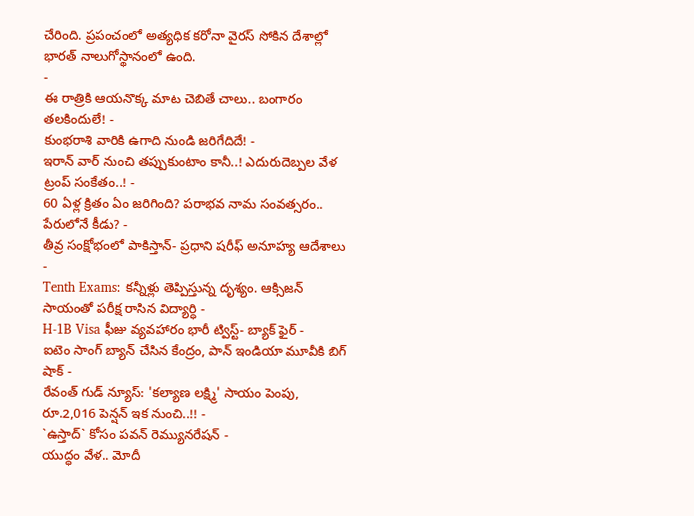చేరింది. ప్రపంచంలో అత్యధిక కరోనా వైరస్ సోకిన దేశాల్లో భారత్ నాలుగోస్థానంలో ఉంది.
-
ఈ రాత్రికి ఆయనొక్క మాట చెబితే చాలు.. బంగారం తలకిందులే! -
కుంభరాశి వారికి ఉగాది నుండి జరిగేదిదే! -
ఇరాన్ వార్ నుంచి తప్పుకుంటాం కానీ..! ఎదురుదెబ్పల వేళ ట్రంప్ సంకేతం..! -
60 ఏళ్ల క్రితం ఏం జరిగింది? పరాభవ నామ సంవత్సరం.. పేరులోనే కీడు? -
తీవ్ర సంక్షోభంలో పాకిస్తాన్- ప్రధాని షరీఫ్ అనూహ్య ఆదేశాలు -
Tenth Exams: కన్నీళ్లు తెప్పిస్తున్న దృశ్యం. ఆక్సిజన్ సాయంతో పరీక్ష రాసిన విద్యార్ధి -
H-1B Visa ఫీజు వ్యవహారం భారీ ట్విస్ట్- బ్యాక్ ఫైర్ -
ఐటెం సాంగ్ బ్యాన్ చేసిన కేంద్రం, పాన్ ఇండియా మూవీకి బిగ్ షాక్ -
రేవంత్ గుడ్ న్యూస్: 'కల్యాణ లక్ష్మి' సాయం పెంపు, రూ.2,016 పెన్షన్ ఇక నుంచి..!! -
`ఉస్తాద్` కోసం పవన్ రెమ్యునరేషన్ -
యుద్ధం వేళ.. మోదీ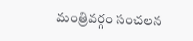మంత్రివర్గం సంచలన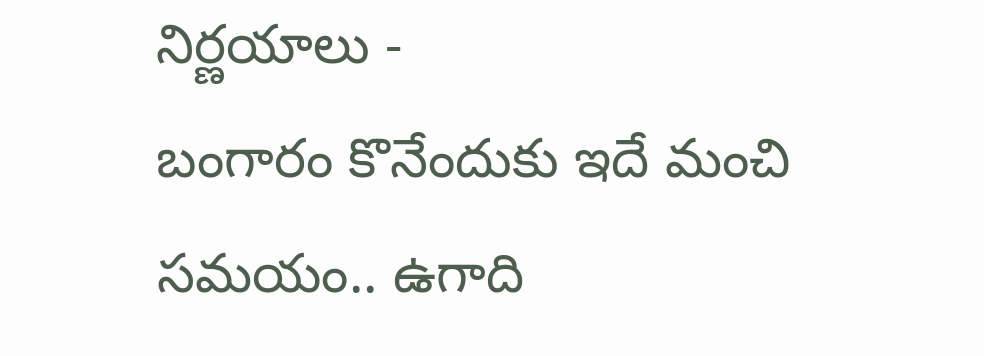నిర్ణయాలు -
బంగారం కొనేందుకు ఇదే మంచి సమయం.. ఉగాది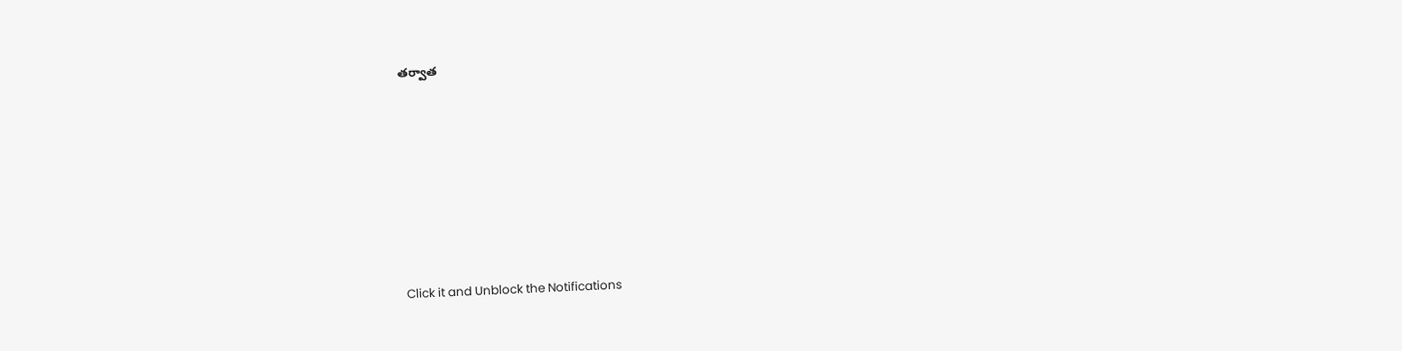తర్వాత












Click it and Unblock the Notifications